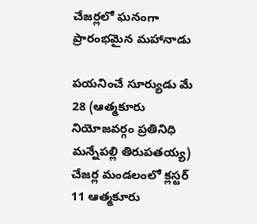చేజర్లలో ఘనంగా ప్రారంభమైన మహానాడు

పయనించే సూర్యుడు మే 28 (ఆత్మకూరు నియోజవర్గం ప్రతినిధి మన్నేపల్లి తిరుపతయ్య) చేజర్ల మండలంలో క్లస్టర్ 11 ఆత్మకూరు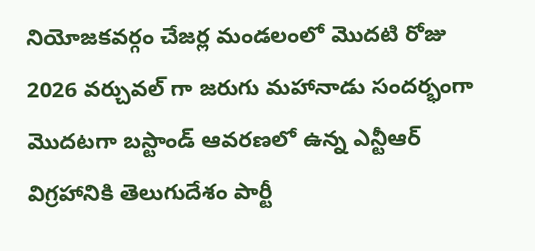నియోజకవర్గం చేజర్ల మండలంలో మొదటి రోజు 2026 వర్చువల్ గా జరుగు మహానాడు సందర్భంగా మొదటగా బస్టాండ్ ఆవరణలో ఉన్న ఎన్టీఆర్ విగ్రహానికి తెలుగుదేశం పార్టీ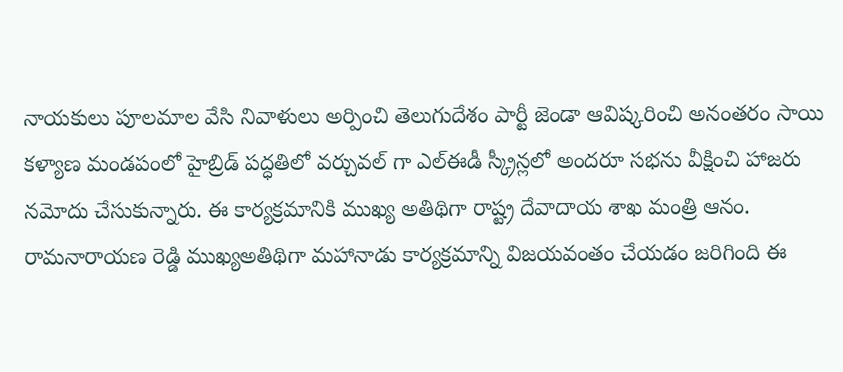నాయకులు పూలమాల వేసి నివాళులు అర్పించి తెలుగుదేశం పార్టీ జెండా ఆవిష్కరించి అనంతరం సాయి కళ్యాణ మండపంలో హైబ్రిడ్ పద్ధతిలో వర్చువల్ గా ఎల్ఈడీ స్క్రీన్లలో అందరూ సభను వీక్షించి హాజరు నమోదు చేసుకున్నారు. ఈ కార్యక్రమానికి ముఖ్య అతిథిగా రాష్ట్ర దేవాదాయ శాఖ మంత్రి ఆనం. రామనారాయణ రెడ్డి ముఖ్యఅతిథిగా మహానాడు కార్యక్రమాన్ని విజయవంతం చేయడం జరిగింది ఈ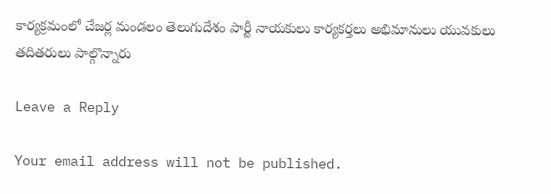కార్యక్రమంలో చేజర్ల మండలం తెలుగుదేశం పార్టీ నాయకులు కార్యకర్తలు అభిమానులు యువకులు తదితరులు పాల్గొన్నారు

Leave a Reply

Your email address will not be published.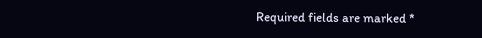Required fields are marked *